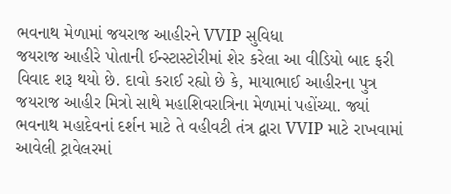ભવનાથ મેળામાં જયરાજ આહીરને VVIP સુવિધા
જયરાજ આહીરે પોતાની ઈન્સ્ટાસ્ટોરીમાં શેર કરેલા આ વીડિયો બાદ ફરી વિવાદ શરૂ થયો છે. દાવો કરાઈ રહ્યો છે કે, માયાભાઈ આહીરના પુત્ર જયરાજ આહીર મિત્રો સાથે મહાશિવરાત્રિના મેળામાં પહોંચ્યા. જ્યાં ભવનાથ મહાદેવનાં દર્શન માટે તે વહીવટી તંત્ર દ્વારા VVIP માટે રાખવામાં આવેલી ટ્રાવેલરમાં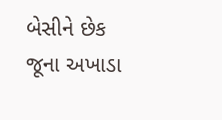બેસીને છેક જૂના અખાડા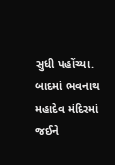સુધી પહોંચ્યા. બાદમાં ભવનાથ મહાદેવ મંદિરમાં જઈને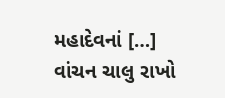મહાદેવનાં […]
વાંચન ચાલુ રાખો